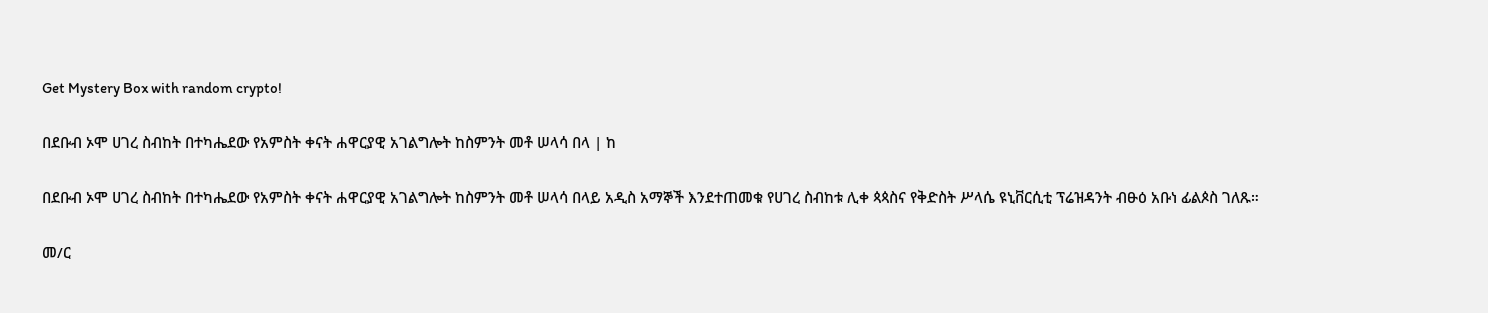Get Mystery Box with random crypto!

በደቡብ ኦሞ ሀገረ ስብከት በተካሔደው የአምስት ቀናት ሐዋርያዊ አገልግሎት ከስምንት መቶ ሠላሳ በላ | ከ

በደቡብ ኦሞ ሀገረ ስብከት በተካሔደው የአምስት ቀናት ሐዋርያዊ አገልግሎት ከስምንት መቶ ሠላሳ በላይ አዲስ አማኞች እንደተጠመቁ የሀገረ ስብከቱ ሊቀ ጳጳስና የቅድስት ሥላሴ ዩኒቨርሲቲ ፕሬዝዳንት ብፁዕ አቡነ ፊልጶስ ገለጹ።

መ/ር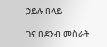ኃይሉ በላይ

ገና በደንብ መስራት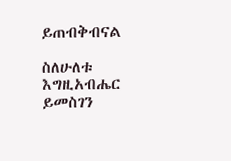ይጠብቅብናል

ስለሁለቱ እግዚአብሔር ይመስገን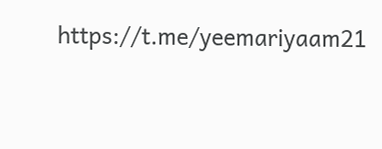https://t.me/yeemariyaam21